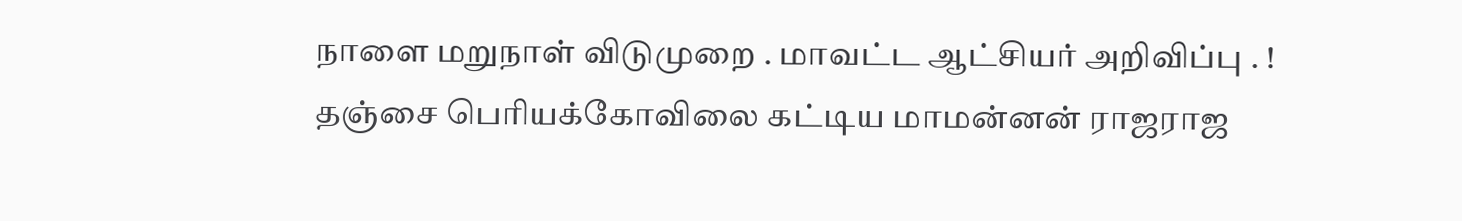நாளை மறுநாள் விடுமுறை . மாவட்ட ஆட்சியர் அறிவிப்பு . !
தஞ்சை பெரியக்கோவிலை கட்டிய மாமன்னன் ராஜராஜ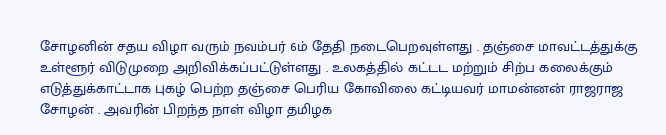சோழனின் சதய விழா வரும் நவம்பர் 6ம் தேதி நடைபெறவுள்ளது . தஞ்சை மாவட்டத்துக்கு உள்ளூர் விடுமுறை அறிவிக்கப்பட்டுள்ளது . உலகத்தில் கட்டட மற்றும் சிற்ப கலைக்கும் எடுத்துக்காட்டாக புகழ் பெற்ற தஞ்சை பெரிய கோவிலை கட்டியவர் மாமன்னன் ராஜராஜ சோழன் . அவரின் பிறந்த நாள் விழா தமிழக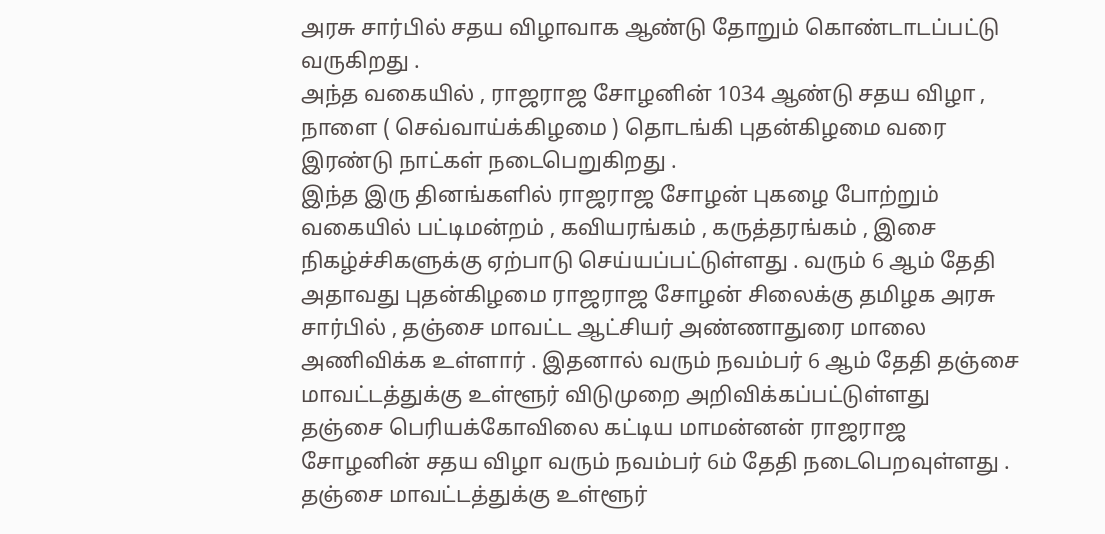அரசு சார்பில் சதய விழாவாக ஆண்டு தோறும் கொண்டாடப்பட்டு வருகிறது .
அந்த வகையில் , ராஜராஜ சோழனின் 1034 ஆண்டு சதய விழா , நாளை ( செவ்வாய்க்கிழமை ) தொடங்கி புதன்கிழமை வரை இரண்டு நாட்கள் நடைபெறுகிறது .
இந்த இரு தினங்களில் ராஜராஜ சோழன் புகழை போற்றும் வகையில் பட்டிமன்றம் , கவியரங்கம் , கருத்தரங்கம் , இசை நிகழ்ச்சிகளுக்கு ஏற்பாடு செய்யப்பட்டுள்ளது . வரும் 6 ஆம் தேதி அதாவது புதன்கிழமை ராஜராஜ சோழன் சிலைக்கு தமிழக அரசு சார்பில் , தஞ்சை மாவட்ட ஆட்சியர் அண்ணாதுரை மாலை அணிவிக்க உள்ளார் . இதனால் வரும் நவம்பர் 6 ஆம் தேதி தஞ்சை மாவட்டத்துக்கு உள்ளூர் விடுமுறை அறிவிக்கப்பட்டுள்ளது
தஞ்சை பெரியக்கோவிலை கட்டிய மாமன்னன் ராஜராஜ சோழனின் சதய விழா வரும் நவம்பர் 6ம் தேதி நடைபெறவுள்ளது . தஞ்சை மாவட்டத்துக்கு உள்ளூர்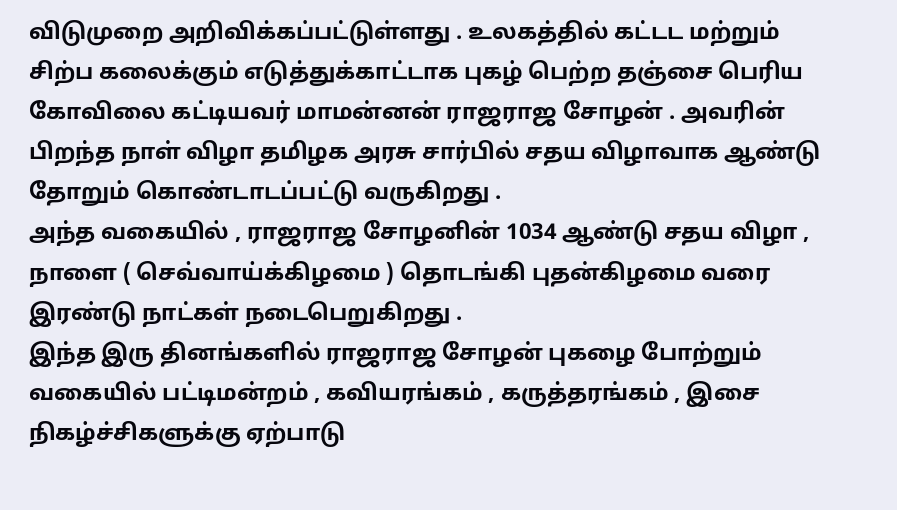விடுமுறை அறிவிக்கப்பட்டுள்ளது . உலகத்தில் கட்டட மற்றும் சிற்ப கலைக்கும் எடுத்துக்காட்டாக புகழ் பெற்ற தஞ்சை பெரிய கோவிலை கட்டியவர் மாமன்னன் ராஜராஜ சோழன் . அவரின் பிறந்த நாள் விழா தமிழக அரசு சார்பில் சதய விழாவாக ஆண்டு தோறும் கொண்டாடப்பட்டு வருகிறது .
அந்த வகையில் , ராஜராஜ சோழனின் 1034 ஆண்டு சதய விழா , நாளை ( செவ்வாய்க்கிழமை ) தொடங்கி புதன்கிழமை வரை இரண்டு நாட்கள் நடைபெறுகிறது .
இந்த இரு தினங்களில் ராஜராஜ சோழன் புகழை போற்றும் வகையில் பட்டிமன்றம் , கவியரங்கம் , கருத்தரங்கம் , இசை நிகழ்ச்சிகளுக்கு ஏற்பாடு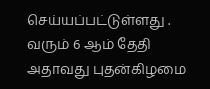செய்யப்பட்டுள்ளது . வரும் 6 ஆம் தேதி அதாவது புதன்கிழமை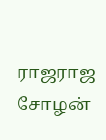ராஜராஜ சோழன்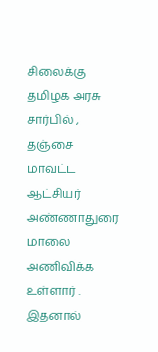சிலைக்கு தமிழக அரசு சார்பில் , தஞ்சை மாவட்ட ஆட்சியர் அண்ணாதுரை மாலை அணிவிக்க உள்ளார் . இதனால்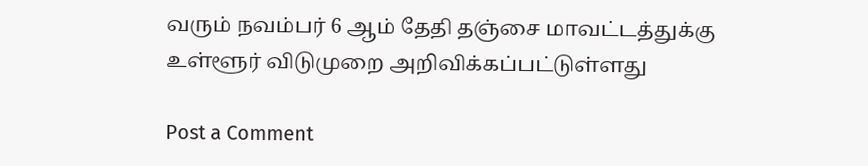வரும் நவம்பர் 6 ஆம் தேதி தஞ்சை மாவட்டத்துக்கு உள்ளூர் விடுமுறை அறிவிக்கப்பட்டுள்ளது

Post a Comment